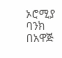ኦሮሚያ ባንክ በአዋጅ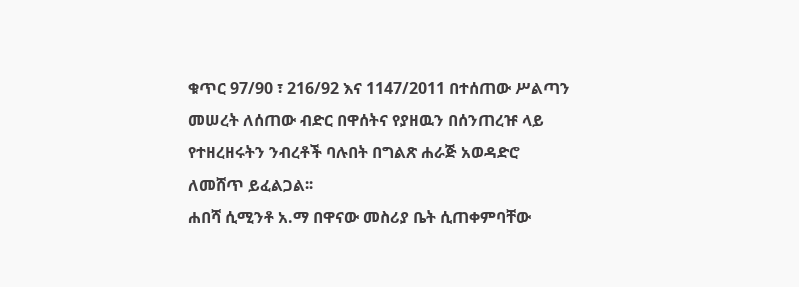ቁጥር 97/90 ፣ 216/92 እና 1147/2011 በተሰጠው ሥልጣን መሠረት ለሰጠው ብድር በዋሰትና የያዘዉን በሰንጠረዡ ላይ የተዘረዘሩትን ንብረቶች ባሉበት በግልጽ ሐራጅ አወዳድሮ ለመሸጥ ይፈልጋል፡፡
ሐበሻ ሲሚንቶ አ.ማ በዋናው መስሪያ ቤት ሲጠቀምባቸው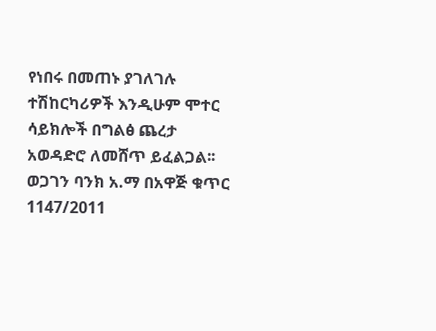የነበሩ በመጠኑ ያገለገሉ ተሽከርካሪዎች እንዲሁም ሞተር ሳይክሎች በግልፅ ጨረታ አወዳድሮ ለመሸጥ ይፈልጋል፡፡
ወጋገን ባንክ አ.ማ በአዋጅ ቁጥር 1147/2011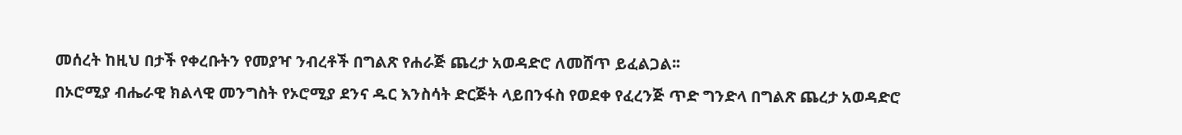መሰረት ከዚህ በታች የቀረቡትን የመያዣ ንብረቶች በግልጽ የሐራጅ ጨረታ አወዳድሮ ለመሸጥ ይፈልጋል፡፡
በኦሮሚያ ብሔራዊ ክልላዊ መንግስት የኦሮሚያ ደንና ዱር እንስሳት ድርጅት ላይበንፋስ የወደቀ የፈረንጅ ጥድ ግንድላ በግልጽ ጨረታ አወዳድሮ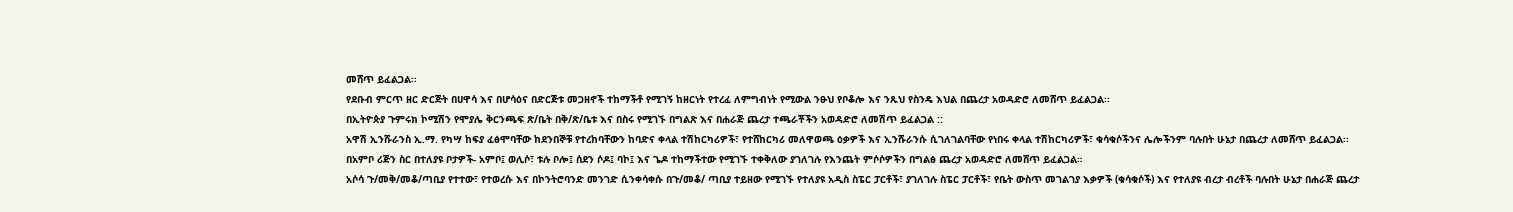መሸጥ ይፈልጋል፡፡
የደቡብ ምርጥ ዘር ድርጅት በሀዋሳ እና በሆሳዕና በድርጅቱ መጋዘኖች ተከማችቶ የሚገኝ ከዘርነት የተረፈ ለምግብነት የሚውል ንፁህ የቦቆሎ እና ንጹህ የስንዴ እህል በጨረታ አወዳድሮ ለመሸጥ ይፈልጋል፡፡
በኢትዮጵያ ጉምሩክ ኮሚሽን የሞያሌ ቅርንጫፍ ጽ/ቤት በቅ/ጽ/ቤቱ እና በስሩ የሚገኙ በግልጽ እና በሐራጅ ጨረታ ተጫራቾችን አወዳድሮ ለመሽጥ ይፈልጋል ::
አዋሽ ኢንሹራንስ ኢ.ማ. የካሣ ከፍያ ፈፅሞባቸው ከደንበኞቹ የተረከባቸውን ከባድና ቀላል ተሽከርካሪዎች፣ የተሸከርካሪ መለዋወጫ ዕቃዎች እና ኢንሹራንሱ ሲገለገልባቸው የነበሩ ቀላል ተሽከርካሪዎች፣ ቁሳቁሶችንና ሌሎችንም ባሉበት ሁኔታ በጨረታ ለመሸጥ ይፈልጋል፡፡
በአምቦ ሪጅን ስር በተለያዩ ቦታዎች- አምቦ፤ ወሊሶ፣ ቱሉ ቦሎ፤ ሰደን ሶዶ፤ ባኮ፤ እና ጌዶ ተከማችተው የሚገኙ ተቀቅለው ያገለገሉ የእንጨት ምሶሶዎችን በግልፅ ጨረታ አወዳድሮ ለመሸጥ ይፈልጋል።
አሶሳ ጉ/መቅ/መቆ/ጣቢያ የተተው፣ የተወረሱ እና በኮንትሮባንድ መንገድ ሲንቀሳቀሱ በጉ/መቆ/ ጣቢያ ተይዘው የሚገኙ የተለያዩ አዲስ ስፔር ፓርቶች፣ ያገለገሉ ስፔር ፓርቶች፣ የቤት ውስጥ መገልገያ እቃዎች (ቁሳቁሶች) እና የተለያዩ ብረታ ብረቶች ባሉበት ሁኔታ በሐራጅ ጨረታ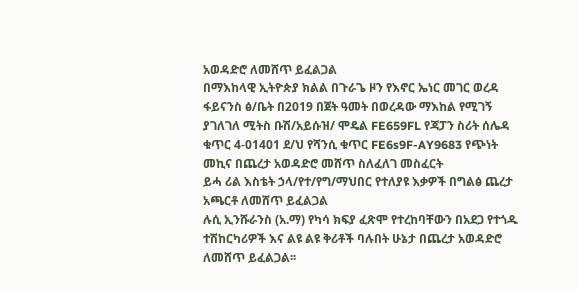አወዳድሮ ለመሸጥ ይፈልጋል
በማእከላዊ ኢትዮጵያ ክልል በጉራጌ ዞን የእኖር ኤነር መገር ወረዳ ፋይናንስ ፅ/ቤት በ2019 በጀት ዓመት በወረዳው ማእከል የሚገኝ ያገለገለ ሚትስ ቡሽ/አይሱዝ/ ሞዴል FE659FL የጃፓን ስሪት ሰሌዳ ቁጥር 4-01401 ደ/ህ የሻንሲ ቁጥር FE6s9F-AY9683 የጭነት መኪና በጨረታ አወዳድሮ መሸጥ ስለፈለገ መስፈርት
ይሓ ሪል እስቴት ኃላ/የተ/የግ/ማህበር የተለያዩ እቃዎች በግልፅ ጨረታ አጫርቶ ለመሸጥ ይፈልጋል
ሉሲ ኢንሹራንስ (አ.ማ) የካሳ ክፍያ ፈጽሞ የተረከባቸውን በአደጋ የተጎዱ ተሽከርካሪዎች እና ልዩ ልዩ ቅሪቶች ባሉበት ሁኔታ በጨረታ አወዳድሮ ለመሸጥ ይፈልጋል፡፡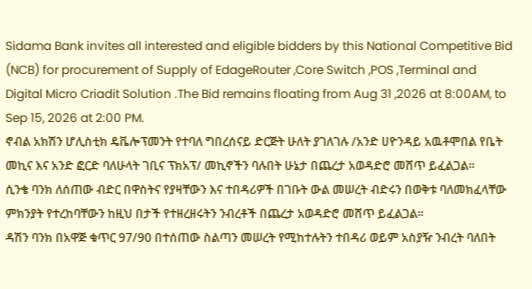Sidama Bank invites all interested and eligible bidders by this National Competitive Bid (NCB) for procurement of Supply of EdageRouter ,Core Switch ,POS ,Terminal and Digital Micro Criadit Solution .The Bid remains floating from Aug 31 ,2026 at 8:00AM, to Sep 15, 2026 at 2:00 PM.
ኖብል አክሽን ሆሊስቲክ ዴቬሎፕመንት የተባለ ግበረሰናይ ድርጅት ሁለት ያገለገሉ /አንድ ሀዮንዳይ አዉቶሞበል የቤት መኪና እና አንድ ፎርድ ባለሁላት ገቢና ፕክአፕ/ መኪኖችን ባሉበት ሁኔታ በጨረታ አወዳድሮ መሸጥ ይፈልጋል።
ሲንቄ ባንክ ለሰጠው ብድር በዋስትና የያዛቸውን እና ተበዳሪዎች በገቡት ውል መሠረት ብድሩን በወቅቱ ባለመክፈላቸው ምክንያት የተረከባቸውን ከዚህ በታች የተዘረዘሩትን ንብረቶች በጨረታ አወዳድሮ መሸጥ ይፈልጋል፡፡
ዳሽን ባንክ በአዋጅ ቁጥር 97/90 በተሰጠው ስልጣን መሠረት የሚከተሉትን ተበዳሪ ወይም አስያዥ ንብረት ባለበት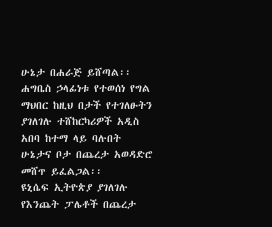ሁኔታ በሐራጅ ይሸጣል፡፡
ሐግቤስ ኃላፊነቱ የተወሰነ የግል ማህበር ከዚህ በታች የተገለፁትን ያገለገሉ ተሸከርካሪዎች አዲስ አበባ ከተማ ላይ ባሉበት ሁኔታና ቦታ በጨረታ አወዳድሮ መሸጥ ይፈልጋል፡፡
ዩኒሴፍ ኢትዮጵያ ያገለገሉ የእንጨት ፓሌቶች በጨረታ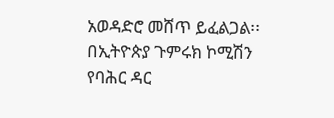አወዳድሮ መሸጥ ይፈልጋል፡፡
በኢትዮጵያ ጉምሩክ ኮሚሽን የባሕር ዳር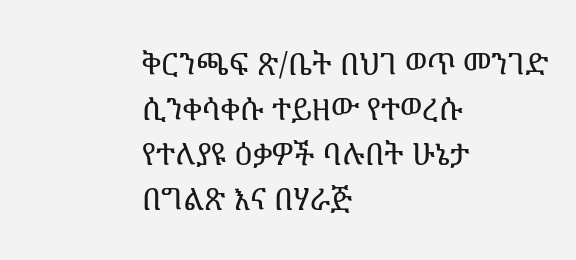ቅርንጫፍ ጽ/ቤት በህገ ወጥ መንገድ ሲንቀሳቀሱ ተይዘው የተወረሱ የተለያዩ ዕቃዎች ባሉበት ሁኔታ በግልጽ እና በሃራጅ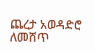ጨረታ አወዳድሮ ለመሸጥ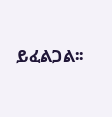ይፈልጋል፡፡